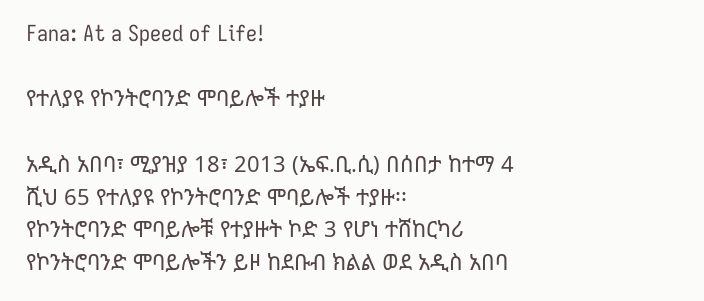Fana: At a Speed of Life!

የተለያዩ የኮንትሮባንድ ሞባይሎች ተያዙ

አዲስ አበባ፣ ሚያዝያ 18፣ 2013 (ኤፍ.ቢ.ሲ) በሰበታ ከተማ 4 ሺህ 65 የተለያዩ የኮንትሮባንድ ሞባይሎች ተያዙ፡፡
የኮንትሮባንድ ሞባይሎቹ የተያዙት ኮድ 3 የሆነ ተሸከርካሪ የኮንትሮባንድ ሞባይሎችን ይዞ ከደቡብ ክልል ወደ አዲስ አበባ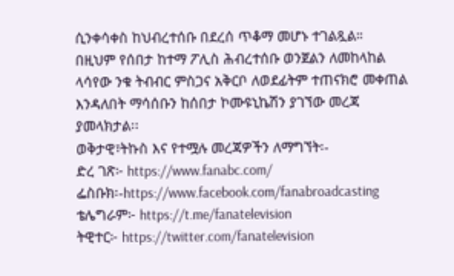ሲንቀሳቀስ ከህብረተሰቡ በደረሰ ጥቆማ መሆኑ ተገልጿል።
በዚህም የሰበታ ከተማ ፖሊስ ሕብረተሰቡ ወንጀልን ለመከላከል ላሳየው ንቁ ትብብር ምስጋና አቅርቦ ለወደፊትም ተጠናክሮ መቀጠል እንዳለበት ማሳሰቡን ከሰበታ ኮሙዩኒኬሽን ያገኘው መረጃ ያመላክታል፡፡
ወቅታዊ፣ትኩስ እና የተሟሉ መረጃዎችን ለማግኘት፡-
ድረ ገጽ፦ https://www.fanabc.com/
ፌስቡክ፡-https://www.facebook.com/fanabroadcasting
ቴሌግራም፦ https://t.me/fanatelevision
ትዊተር፦ https://twitter.com/fanatelevision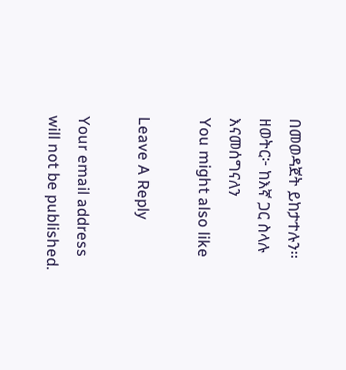በመወዳጀት ይከታተሉን፡፡
ዘወትር፦ ከእኛ ጋር ስላሉ እናመሰግናለን
You might also like

Leave A Reply

Your email address will not be published.